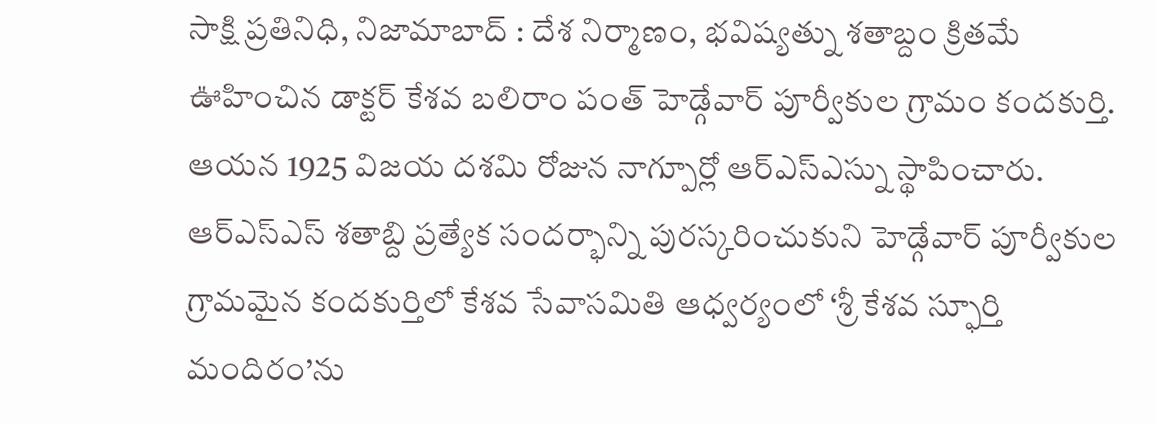సాక్షి ప్రతినిధి, నిజామాబాద్ : దేశ నిర్మాణం, భవిష్యత్ను శతాబ్దం క్రితమే ఊహించిన డాక్టర్ కేశవ బలిరాం పంత్ హెడ్గేవార్ పూర్వీకుల గ్రామం కందకుర్తి. ఆయన 1925 విజయ దశమి రోజున నాగ్పూర్లో ఆర్ఎస్ఎస్ను స్థాపించారు. ఆర్ఎస్ఎస్ శతాబ్ది ప్రత్యేక సందర్భాన్ని పురస్కరించుకుని హెడ్గేవార్ పూర్వీకుల గ్రామమైన కందకుర్తిలో కేశవ సేవాసమితి ఆధ్వర్యంలో ‘శ్రీ కేశవ స్ఫూర్తి మందిరం’ను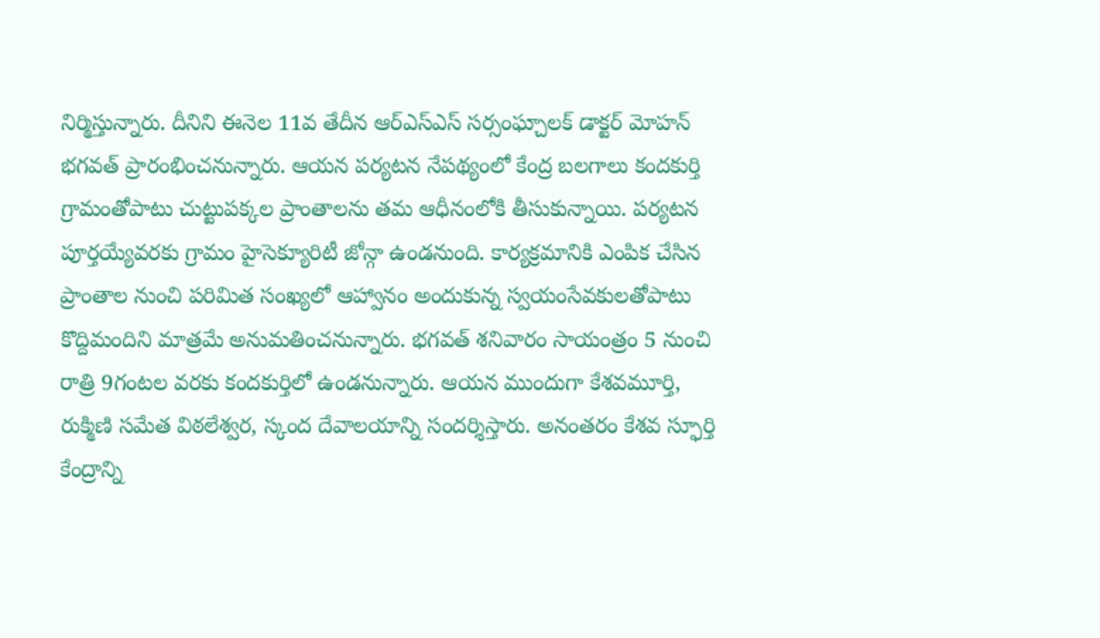నిర్మిస్తున్నారు. దీనిని ఈనెల 11వ తేదీన ఆర్ఎస్ఎస్ సర్సంఘ్చాలక్ డాక్టర్ మోహన్ భగవత్ ప్రారంభించనున్నారు. ఆయన పర్యటన నేపథ్యంలో కేంద్ర బలగాలు కందకుర్తి గ్రామంతోపాటు చుట్టుపక్కల ప్రాంతాలను తమ ఆధీనంలోకి తీసుకున్నాయి. పర్యటన పూర్తయ్యేవరకు గ్రామం హైసెక్యూరిటీ జోన్గా ఉండనుంది. కార్యక్రమానికి ఎంపిక చేసిన ప్రాంతాల నుంచి పరిమిత సంఖ్యలో ఆహ్వానం అందుకున్న స్వయంసేవకులతోపాటు కొద్దిమందిని మాత్రమే అనుమతించనున్నారు. భగవత్ శనివారం సాయంత్రం 5 నుంచి రాత్రి 9గంటల వరకు కందకుర్తిలో ఉండనున్నారు. ఆయన ముందుగా కేశవమూర్తి, రుక్మిణి సమేత విఠలేశ్వర, స్కంద దేవాలయాన్ని సందర్శిస్తారు. అనంతరం కేశవ స్ఫూర్తి కేంద్రాన్ని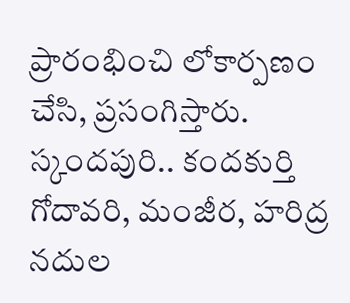ప్రారంభించి లోకార్పణం చేసి, ప్రసంగిస్తారు.
స్కందపురి.. కందకుర్తి
గోదావరి, మంజీర, హరిద్ర నదుల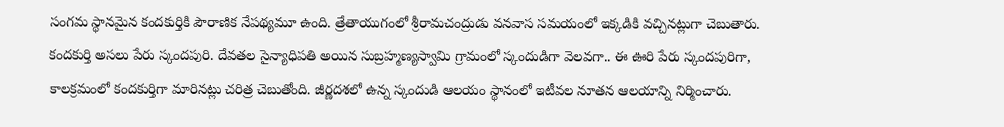సంగమ స్థానమైన కందకుర్తికి పౌరాణిక నేపథ్యమూ ఉంది. త్రేతాయుగంలో శ్రీరామచంద్రుడు వనవాస సమయంలో ఇక్కడికి వచ్చినట్లుగా చెబుతారు. కందకుర్తి అసలు పేరు స్కందపురి. దేవతల సైన్యాధిపతి అయిన సుబ్రహ్మణ్యస్వామి గ్రామంలో స్కందుడిగా వెలవగా.. ఈ ఊరి పేరు స్కందపురిగా, కాలక్రమంలో కందకుర్తిగా మారినట్లు చరిత్ర చెబుతోంది. జీర్ణదశలో ఉన్న స్కందుడి ఆలయం స్థానంలో ఇటీవల నూతన ఆలయాన్ని నిర్మించారు.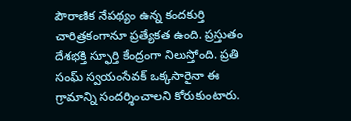పౌరాణిక నేపథ్యం ఉన్న కందకుర్తి చారిత్రకంగానూ ప్రత్యేకత ఉంది. ప్రస్తుతం దేశభక్తి స్ఫూర్తి కేంద్రంగా నిలుస్తోంది. ప్రతి సంఘ్ స్వయంసేవక్ ఒక్కసారైనా ఈ గ్రామాన్ని సందర్శించాలని కోరుకుంటారు.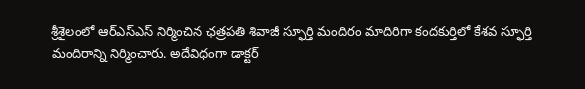శ్రీశైలంలో ఆర్ఎస్ఎస్ నిర్మించిన ఛత్రపతి శివాజీ స్ఫూర్తి మందిరం మాదిరిగా కందకుర్తిలో కేశవ స్ఫూర్తి మందిరాన్ని నిర్మించారు. అదేవిధంగా డాక్టర్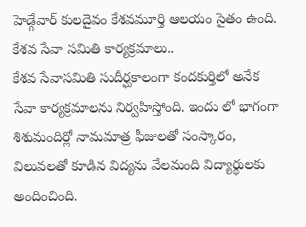హెడ్గేవార్ కులదైవం కేశవమూర్తి ఆలయం సైతం ఉంది.
కేశవ సేవా సమితి కార్యక్రమాలు..
కేశవ సేవాసమితి సుదీర్ఘకాలంగా కందకుర్తిలో అనేక సేవా కార్యక్రమాలను నిర్వహిస్తోంది. ఇందు లో భాగంగా శిశుమందిర్లో నామమాత్ర ఫీజులతో సంస్కారం, విలువలతో కూడిన విద్యను వేలమంది విద్యార్థులకు అందించింది.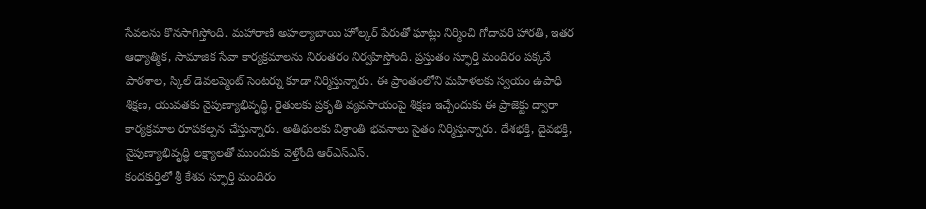సేవలను కొనసాగిస్తోంది. మహారాణి అహల్యాబాయి హోల్కర్ పేరుతో ఘాట్లు నిర్మించి గోదావరి హారతి, ఇతర ఆధ్యాత్మిక, సామాజిక సేవా కార్యక్రమాలను నిరంతరం నిర్వహిస్తోంది. ప్రస్తుతం స్ఫూర్తి మందిరం పక్కనే పాఠశాల, స్కిల్ డెవలప్మెంట్ సెంటర్ను కూడా నిర్మిస్తున్నారు. ఈ ప్రాంతంలోని మహిళలకు స్వయం ఉపాధి శిక్షణ, యువతకు నైపుణ్యాభివృద్ధి, రైతులకు ప్రకృతి వ్యవసాయంపై శిక్షణ ఇచ్చేందుకు ఈ ప్రాజెక్టు ద్వారా కార్యక్రమాల రూపకల్పన చేస్తున్నారు. అతిథులకు విశ్రాంతి భవనాలు సైతం నిర్మిస్తున్నారు. దేశభక్తి, దైవభక్తి, నైపుణ్యాభివృద్ధి లక్ష్యాలతో ముందుకు వెళ్తోంది ఆర్ఎస్ఎస్.
కందకుర్తిలో శ్రీ కేశవ స్ఫూర్తి మందిరం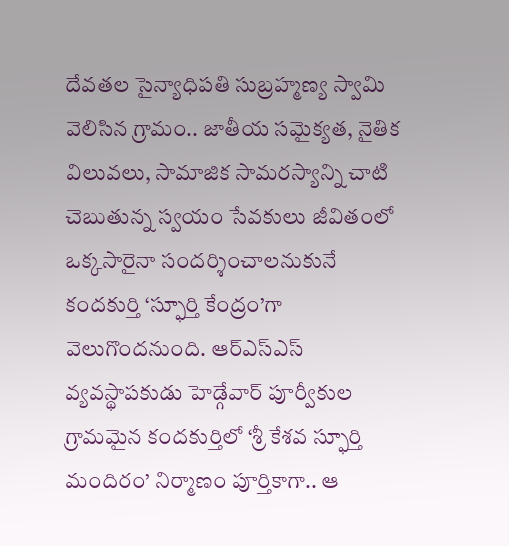దేవతల సైన్యాధిపతి సుబ్రహ్మణ్య స్వామి వెలిసిన గ్రామం.. జాతీయ సమైక్యత, నైతిక విలువలు, సామాజిక సామరస్యాన్ని చాటి చెబుతున్న స్వయం సేవకులు జీవితంలో ఒక్కసారైనా సందర్శించాలనుకునే కందకుర్తి ‘స్ఫూర్తి కేంద్రం’గా వెలుగొందనుంది. ఆర్ఎస్ఎస్ వ్యవస్థాపకుడు హెడ్గేవార్ పూర్వీకుల గ్రామమైన కందకుర్తిలో ‘శ్రీ కేశవ స్ఫూర్తి మందిరం’ నిర్మాణం పూర్తికాగా.. ఆ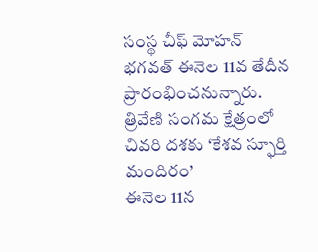సంస్థ చీఫ్ మోహన్ భగవత్ ఈనెల 11వ తేదీన ప్రారంభించనున్నారు.
త్రివేణి సంగమ క్షేత్రంలో
చివరి దశకు ‘కేశవ స్ఫూర్తి మందిరం’
ఈనెల 11న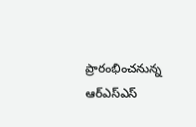ప్రారంభించనున్న
ఆర్ఎస్ఎస్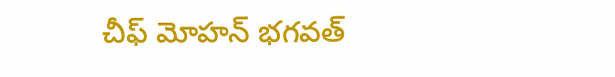చీఫ్ మోహన్ భగవత్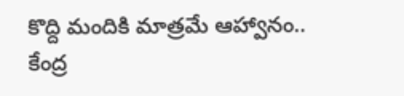కొద్ది మందికి మాత్రమే ఆహ్వానం..
కేంద్ర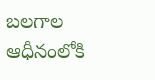బలగాల ఆధీనంలోకి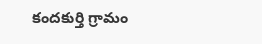కందకుర్తి గ్రామం